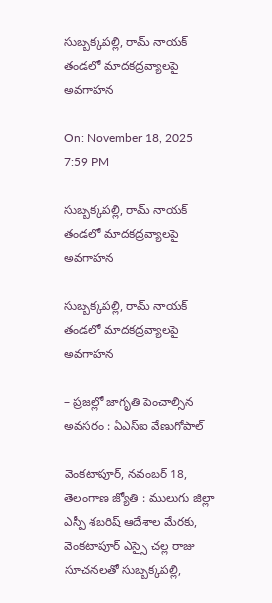సుబ్బక్కపల్లి, రామ్ నాయక్ తండలో మాదకద్రవ్యాలపై అవగాహన

On: November 18, 2025 7:59 PM

సుబ్బక్కపల్లి, రామ్ నాయక్ తండలో మాదకద్రవ్యాలపై అవగాహన

సుబ్బక్కపల్లి, రామ్ నాయక్ తండలో మాదకద్రవ్యాలపై అవగాహన

– ప్రజల్లో జాగృతి పెంచాల్సిన అవసరం : ఏఎస్ఐ వేణుగోపాల్

వెంకటాపూర్, నవంబర్ 18, తెలంగాణ జ్యోతి : ములుగు జిల్లా ఎస్పీ శబరిష్ ఆదేశాల మేరకు, వెంకటాపూర్ ఎస్సై చల్ల రాజు సూచనలతో సుబ్బక్కపల్లి,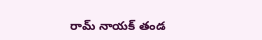రామ్ నాయక్ తండ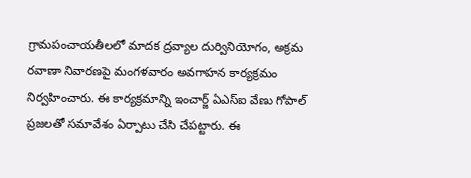గ్రామపంచాయతీలలో మాదక ద్రవ్యాల దుర్వినియోగం, అక్రమ రవాణా నివారణపై మంగళవారం అవగాహన కార్యక్రమం నిర్వహించారు. ఈ కార్యక్రమాన్ని ఇంచార్జ్ ఏఎస్ఐ వేణు గోపాల్ ప్రజలతో సమావేశం ఏర్పాటు చేసి చేపట్టారు. ఈ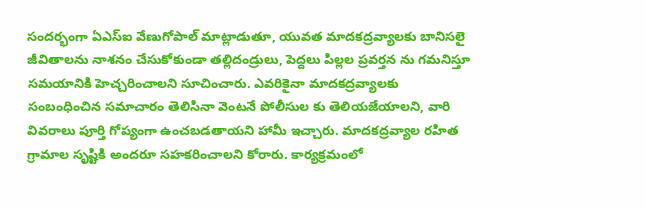సందర్భంగా ఏఎస్ఐ వేణుగోపాల్ మాట్లాడుతూ, యువత మాదకద్రవ్యాలకు బానిసలై జీవితాలను నాశనం చేసుకోకుండా తల్లిదండ్రులు, పెద్దలు పిల్లల ప్రవర్తన ను గమనిస్తూ సమయానికి హెచ్చరించాలని సూచించారు. ఎవరికైనా మాదకద్రవ్యాలకు సంబంధించిన సమాచారం తెలిసినా వెంటనే పోలీసుల కు తెలియజేయాలని, వారి వివరాలు పూర్తి గోప్యంగా ఉంచబడతాయని హామీ ఇచ్చారు. మాదకద్రవ్యాల రహిత గ్రామాల సృష్టికి అందరూ సహకరించాలని కోరారు. కార్యక్రమంలో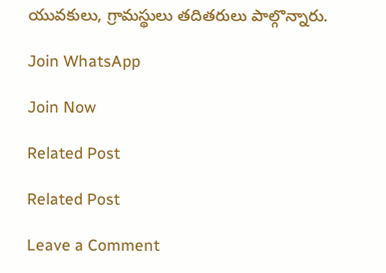యువకులు, గ్రామస్థులు తదితరులు పాల్గొన్నారు.

Join WhatsApp

Join Now

Related Post

Related Post

Leave a Comment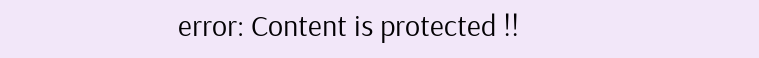error: Content is protected !!